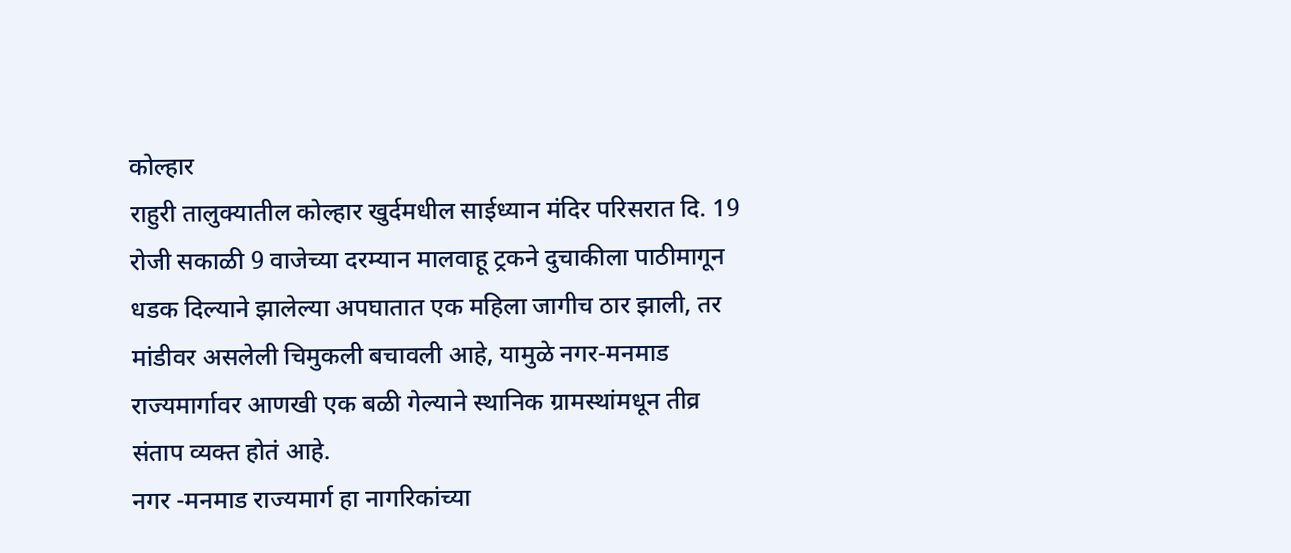कोल्हार
राहुरी तालुक्यातील कोल्हार खुर्दमधील साईध्यान मंदिर परिसरात दि. 19 रोजी सकाळी 9 वाजेच्या दरम्यान मालवाहू ट्रकने दुचाकीला पाठीमागून धडक दिल्याने झालेल्या अपघातात एक महिला जागीच ठार झाली, तर मांडीवर असलेली चिमुकली बचावली आहे, यामुळे नगर-मनमाड राज्यमार्गावर आणखी एक बळी गेल्याने स्थानिक ग्रामस्थांमधून तीव्र संताप व्यक्त होतं आहे.
नगर -मनमाड राज्यमार्ग हा नागरिकांच्या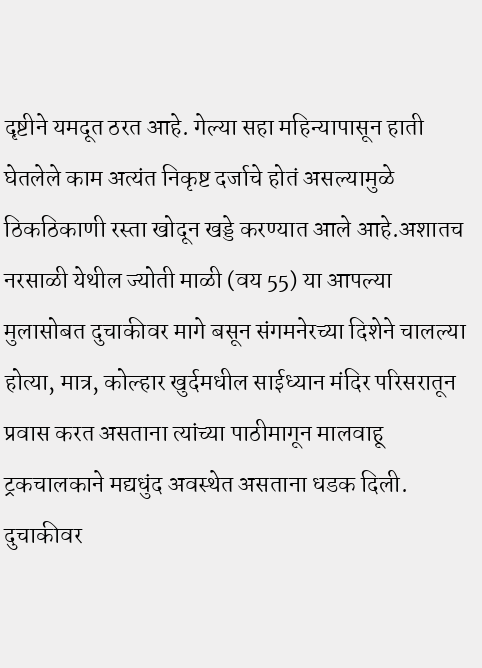दृष्टीने यमदूत ठरत आहे. गेल्या सहा महिन्यापासून हाती घेतलेले काम अत्यंत निकृष्ट दर्जाचे होतं असल्यामुळे ठिकठिकाणी रस्ता खोदून खड्डे करण्यात आले आहे.अशातच नरसाळी येथील ज्योती माळी (वय 55) या आपल्या मुलासोबत दुचाकीवर मागे बसून संगमनेरच्या दिशेने चालल्या होत्या, मात्र, कोल्हार खुर्दमधील साईध्यान मंदिर परिसरातून प्रवास करत असताना त्यांच्या पाठीमागून मालवाहू ट्रकचालकाने मद्यधुंद अवस्थेत असताना धडक दिली. दुचाकीवर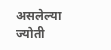असलेल्या ज्योती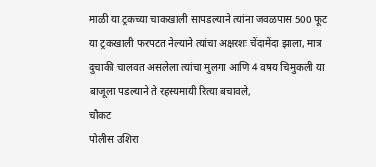माळी या ट्रकच्या चाकखाली सापडल्याने त्यांना जवळपास 500 फूट या ट्रकखाली फरपटत नेल्याने त्यांचा अक्षरशः चेंदामेंदा झाला, मात्र दुचाकी चालवत असलेला त्यांचा मुलगा आणि 4 वषय चिमुकली या बाजूला पडल्याने ते रहस्यमायी रित्या बचावले,
चौकट
पोलीस उशिरा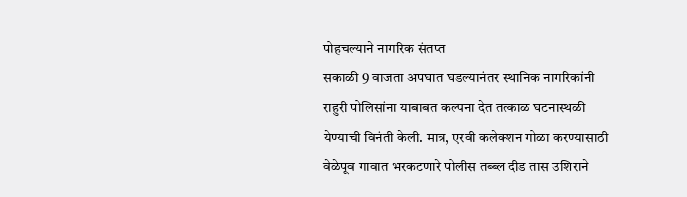पोहचल्याने नागरिक संतप्त
सकाळी 9 वाजता अपघात घडल्यानंतर स्थानिक नागरिकांनी राहुरी पोलिसांना याबाबत कल्पना देत तत्काळ घटनास्थळी येण्याची विनंती केली. मात्र, एरवी कलेक्शन गोळा करण्यासाठी वेळेपूव गावात भरकटणारे पोलीस तब्ब्ल दीड तास उशिराने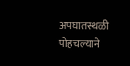अपघातस्थळी पोहचल्याने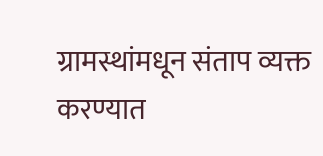ग्रामस्थांमधून संताप व्यक्त करण्यात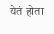येतं होता